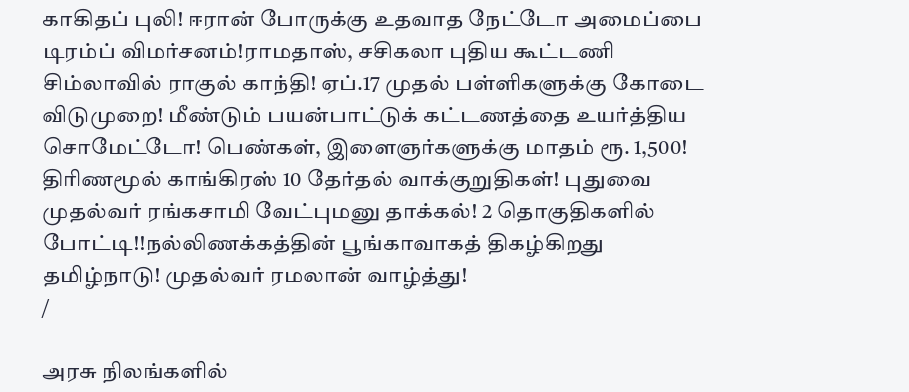காகிதப் புலி! ஈரான் போருக்கு உதவாத நேட்டோ அமைப்பை டிரம்ப் விமர்சனம்!ராமதாஸ், சசிகலா புதிய கூட்டணி சிம்லாவில் ராகுல் காந்தி! ஏப்.17 முதல் பள்ளிகளுக்கு கோடை விடுமுறை! மீண்டும் பயன்பாட்டுக் கட்டணத்தை உயர்த்திய சொமேட்டோ! பெண்கள், இளைஞர்களுக்கு மாதம் ரூ. 1,500! திரிணமூல் காங்கிரஸ் 10 தேர்தல் வாக்குறுதிகள்! புதுவை முதல்வர் ரங்கசாமி வேட்புமனு தாக்கல்! 2 தொகுதிகளில் போட்டி!!நல்லிணக்கத்தின் பூங்காவாகத் திகழ்கிறது தமிழ்நாடு! முதல்வர் ரமலான் வாழ்த்து!
/

அரசு நிலங்களில்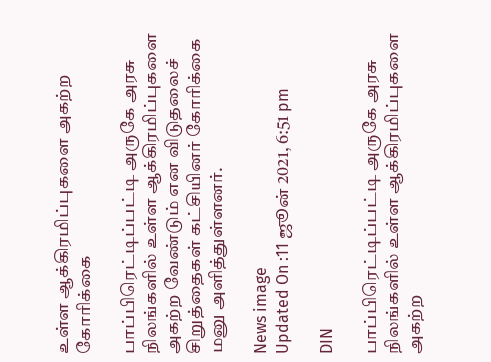உள்ள ஆக்கிரமிப்புகளை அகற்ற கோரிக்கை

பாப்பிரெட்டிப்பட்டி அருகே அரசு நிலங்களில் உள்ள ஆக்கிரமிப்புகளை அகற்ற வேண்டும் என விடுதலைச் சிறுத்தைகள் கட்சியினர் கோரிக்கை மனு அளித்துள்ளனர்.

News image
Updated On :11 ஜூன் 2021, 6:51 pm

DIN

பாப்பிரெட்டிப்பட்டி அருகே அரசு நிலங்களில் உள்ள ஆக்கிரமிப்புகளை அகற்ற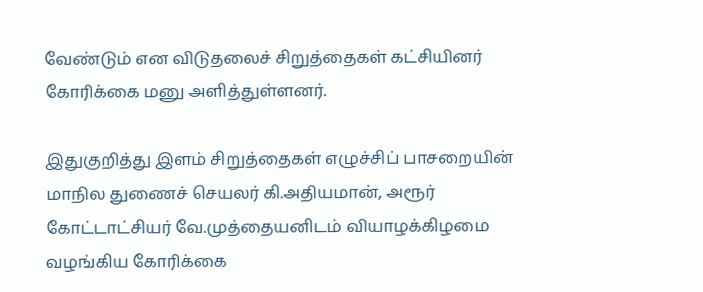வேண்டும் என விடுதலைச் சிறுத்தைகள் கட்சியினர் கோரிக்கை மனு அளித்துள்ளனர்.

இதுகுறித்து இளம் சிறுத்தைகள் எழுச்சிப் பாசறையின் மாநில துணைச் செயலர் கி.அதியமான், அரூர் கோட்டாட்சியர் வே.முத்தையனிடம் வியாழக்கிழமை வழங்கிய கோரிக்கை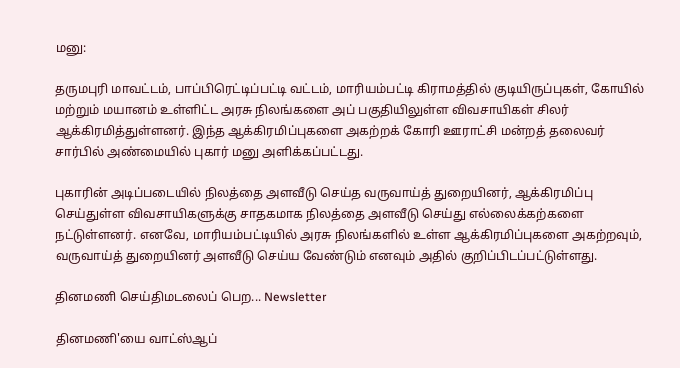மனு:

தருமபுரி மாவட்டம், பாப்பிரெட்டிப்பட்டி வட்டம், மாரியம்பட்டி கிராமத்தில் குடியிருப்புகள், கோயில் மற்றும் மயானம் உள்ளிட்ட அரசு நிலங்களை அப் பகுதியிலுள்ள விவசாயிகள் சிலர் ஆக்கிரமித்துள்ளனர். இந்த ஆக்கிரமிப்புகளை அகற்றக் கோரி ஊராட்சி மன்றத் தலைவர் சார்பில் அண்மையில் புகார் மனு அளிக்கப்பட்டது.

புகாரின் அடிப்படையில் நிலத்தை அளவீடு செய்த வருவாய்த் துறையினர், ஆக்கிரமிப்பு செய்துள்ள விவசாயிகளுக்கு சாதகமாக நிலத்தை அளவீடு செய்து எல்லைக்கற்களை நட்டுள்ளனர். எனவே, மாரியம்பட்டியில் அரசு நிலங்களில் உள்ள ஆக்கிரமிப்புகளை அகற்றவும், வருவாய்த் துறையினர் அளவீடு செய்ய வேண்டும் எனவும் அதில் குறிப்பிடப்பட்டுள்ளது.

தினமணி செய்திமடலைப் பெற... Newsletter

தினமணி'யை வாட்ஸ்ஆப்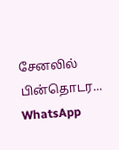சேனலில் பின்தொடர... WhatsApp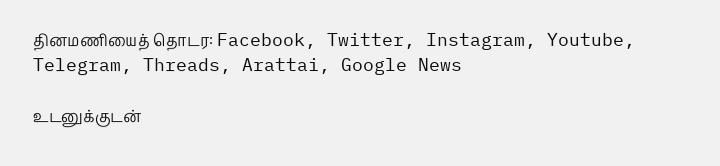தினமணியைத் தொடர: Facebook, Twitter, Instagram, Youtube, Telegram, Threads, Arattai, Google News

உடனுக்குடன்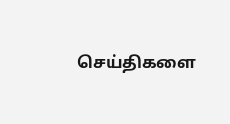செய்திகளை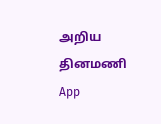அறிய தினமணி App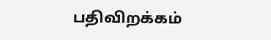பதிவிறக்கம்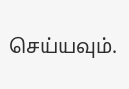செய்யவும்.